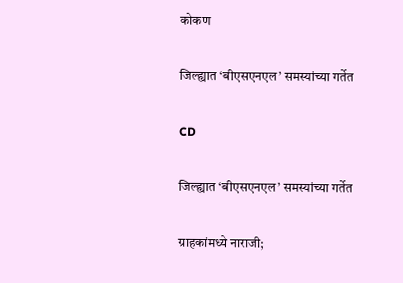कोकण

जिल्ह्यात ‘बीएसएनएल’ समस्यांच्या गर्तेत

CD

जिल्ह्यात ‘बीएसएनएल’ समस्यांच्या गर्तेत

ग्राहकांमध्ये नाराजी;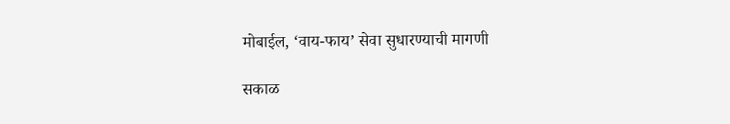मोबाईल, ‘वाय-फाय’ सेवा सुधारण्याची मागणी

सकाळ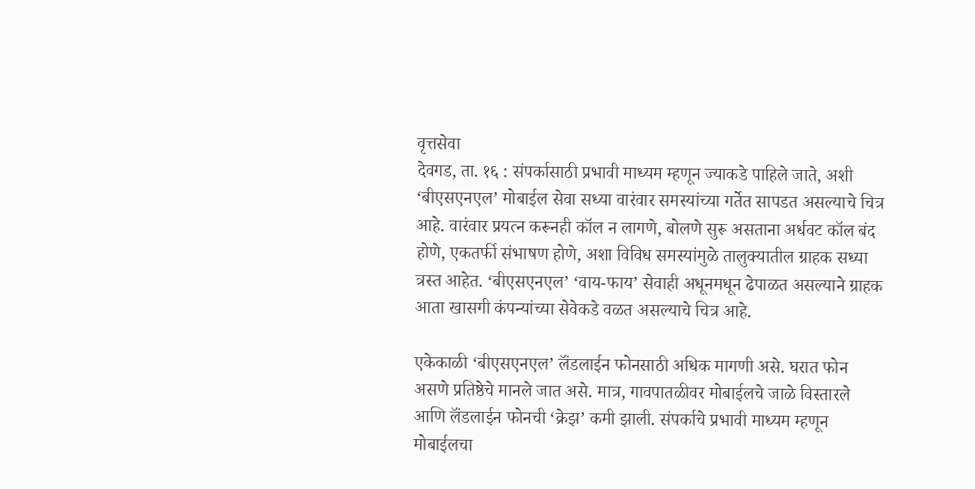वृत्तसेवा
देवगड, ता. १६ : संपर्कासाठी प्रभावी माध्यम म्हणून ज्याकडे पाहिले जाते, अशी ‘बीएसएनएल’ मोबाईल सेवा सध्या वारंवार समस्यांच्या गर्तेत सापडत असल्याचे चित्र आहे. वारंवार प्रयत्न करूनही कॉल न लागणे, बोलणे सुरू असताना अर्धवट कॉल बंद होणे, एकतर्फी संभाषण होणे, अशा विविध समस्यांमुळे तालुक्यातील ग्राहक सध्या त्रस्त आहेत. ‘बीएसएनएल’ ‘वाय-फाय’ सेवाही अधूनमधून ढेपाळत असल्याने ग्राहक आता खासगी कंपन्यांच्या सेवेकडे वळत असल्याचे चित्र आहे.

एकेकाळी ‘बीएसएनएल’ लॅंडलाईन फोनसाठी अधिक मागणी असे. घरात फोन असणे प्रतिष्ठेचे मानले जात असे. मात्र, गावपातळीवर मोबाईलचे जाळे विस्तारले आणि लॅंडलाईन फोनची ‘क्रेझ’ कमी झाली. संपर्काचे प्रभावी माध्यम म्हणून मोबाईलचा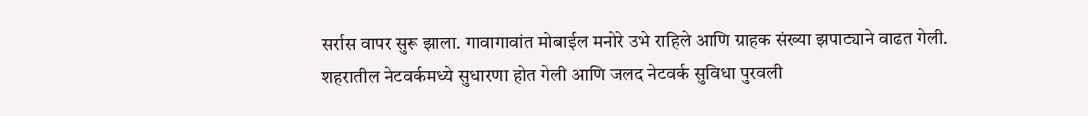सर्रास वापर सुरू झाला. गावागावांत मोबाईल मनोरे उभे राहिले आणि ग्राहक संख्या झपाट्याने वाढत गेली. शहरातील नेटवर्कमध्ये सुधारणा होत गेली आणि जलद नेटवर्क सुविधा पुरवली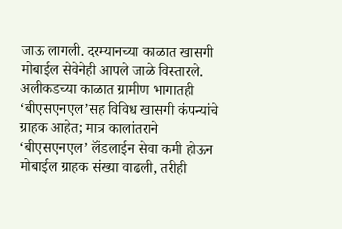जाऊ लागली. दरम्यानच्या काळात खासगी मोबाईल सेवेनेही आपले जाळे विस्तारले. अलीकडच्या काळात ग्रामीण भागातही ‘बीएसएनएल’सह विविध खासगी कंपन्यांचे ग्राहक आहेत; मात्र कालांतराने ‘बीएसएनएल’ लॅंडलाईन सेवा कमी होऊन मोबाईल ग्राहक संख्या वाढली, तरीही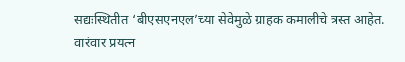सद्यःस्थितीत ‘बीएसएनएल’च्या सेवेमुळे ग्राहक कमालीचे त्रस्त आहेत. वारंवार प्रयत्न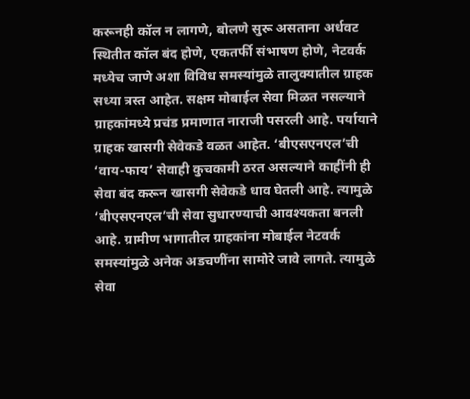करूनही कॉल न लागणे, बोलणे सुरू असताना अर्धवट स्थितीत कॉल बंद होणे, एकतर्फी संभाषण होणे, नेटवर्क मध्येच जाणे अशा विविध समस्यांमुळे तालुक्यातील ग्राहक सध्या त्रस्त आहेत. सक्षम मोबाईल सेवा मिळत नसल्याने ग्राहकांमध्ये प्रचंड प्रमाणात नाराजी पसरली आहे. पर्यायाने ग्राहक खासगी सेवेकडे वळत आहेत. ‘बीएसएनएल’ची ‘वाय-फाय’ सेवाही कुचकामी ठरत असल्याने काहींनी ही सेवा बंद करून खासगी सेवेकडे धाव घेतली आहे. त्यामुळे ‘बीएसएनएल’ची सेवा सुधारण्याची आवश्यकता बनली आहे. ग्रामीण भागातील ग्राहकांना मोबाईल नेटवर्क समस्यांमुळे अनेक अडचणींना सामोरे जावे लागते. त्यामुळे सेवा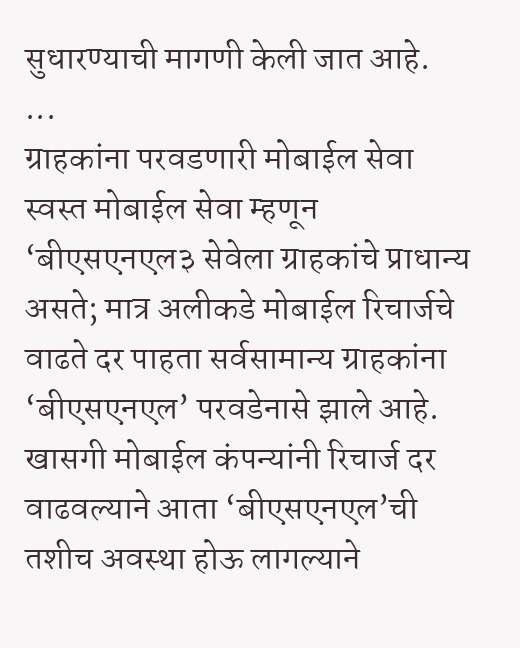सुधारण्याची मागणी केली जात आहे.
...
ग्राहकांना परवडणारी मोबाईल सेवा
स्वस्त मोबाईल सेवा म्हणून ‘बीएसएनएल३ सेवेला ग्राहकांचे प्राधान्य असते; मात्र अलीकडे मोबाईल रिचार्जचे वाढते दर पाहता सर्वसामान्य ग्राहकांना ‘बीएसएनएल’ परवडेनासे झाले आहे. खासगी मोबाईल कंपन्यांनी रिचार्ज दर वाढवल्याने आता ‘बीएसएनएल’ची तशीच अवस्था होऊ लागल्याने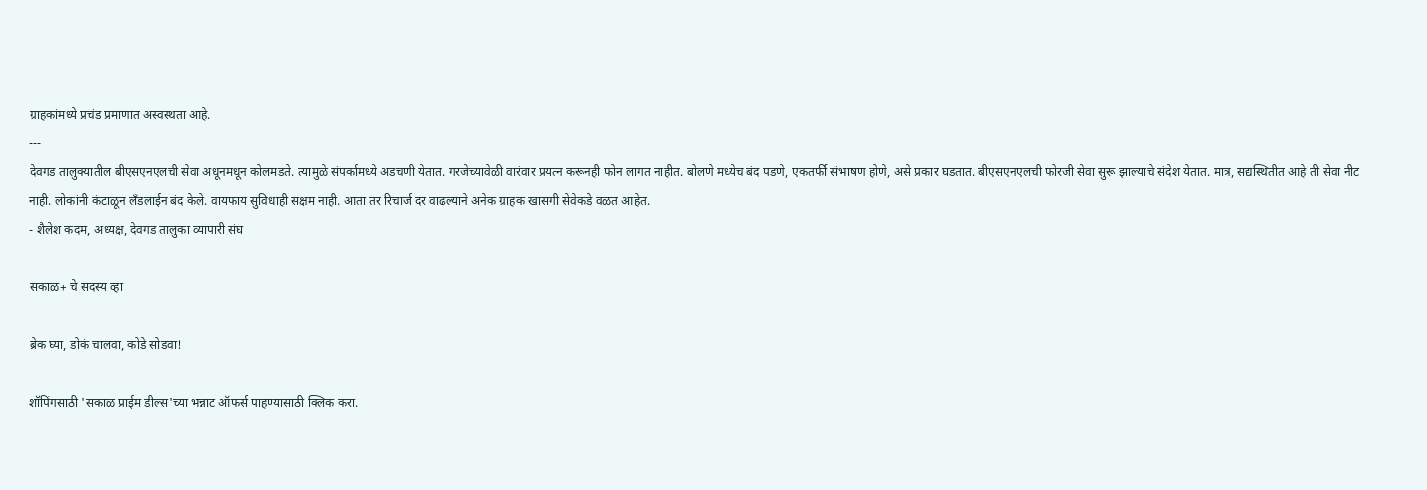ग्राहकांमध्ये प्रचंड प्रमाणात अस्वस्थता आहे.
---
देवगड तालुक्यातील बीएसएनएलची सेवा अधूनमधून कोलमडते. त्यामुळे संपर्कामध्ये अडचणी येतात. गरजेच्यावेळी वारंवार प्रयत्न करूनही फोन लागत नाहीत. बोलणे मध्येच बंद पडणे, एकतर्फी संभाषण होणे, असे प्रकार घडतात. बीएसएनएलची फोरजी सेवा सुरू झाल्याचे संदेश येतात. मात्र, सद्यस्थितीत आहे ती सेवा नीट नाही. लोकांनी कंटाळून लॅंडलाईन बंद केले. वायफाय सुविधाही सक्षम नाही. आता तर रिचार्ज दर वाढल्याने अनेक ग्राहक खासगी सेवेकडे वळत आहेत.
- शैलेश कदम, अध्यक्ष, देवगड तालुका व्यापारी संघ

सकाळ+ चे सदस्य व्हा

ब्रेक घ्या, डोकं चालवा, कोडे सोडवा!

शॉपिंगसाठी 'सकाळ प्राईम डील्स'च्या भन्नाट ऑफर्स पाहण्यासाठी क्लिक करा.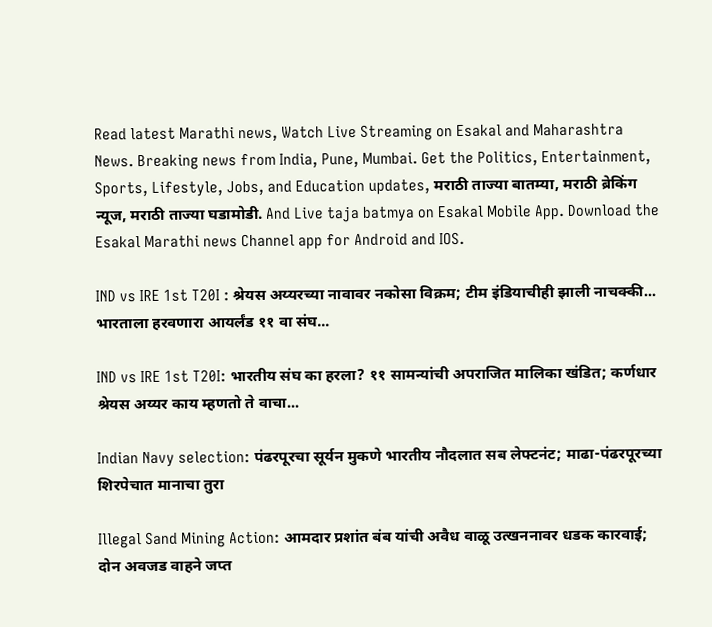Read latest Marathi news, Watch Live Streaming on Esakal and Maharashtra News. Breaking news from India, Pune, Mumbai. Get the Politics, Entertainment, Sports, Lifestyle, Jobs, and Education updates, मराठी ताज्या बातम्या, मराठी ब्रेकिंग न्यूज, मराठी ताज्या घडामोडी. And Live taja batmya on Esakal Mobile App. Download the Esakal Marathi news Channel app for Android and IOS.

IND vs IRE 1st T20I : श्रेयस अय्यरच्या नावावर नकोसा विक्रम; टीम इंडियाचीही झाली नाचक्की... भारताला हरवणारा आयर्लंड ११ वा संघ...

IND vs IRE 1st T20I: भारतीय संघ का हरला? ११ सामन्यांची अपराजित मालिका खंडित; कर्णधार श्रेयस अय्यर काय म्हणतो ते वाचा...

Indian Navy selection: पंढरपूरचा सूर्यन मुकणे भारतीय नौदलात सब लेफ्टनंट; माढा-पंढरपूरच्या शिरपेचात मानाचा तुरा

Illegal Sand Mining Action: आमदार प्रशांत बंब यांची अवैध वाळू उत्खननावर धडक कारवाई; दोन अवजड वाहने जप्त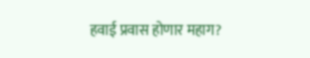हवाई प्रवास होणार महाग?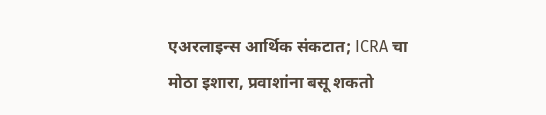एअरलाइन्स आर्थिक संकटात; ICRA चा मोठा इशारा, प्रवाशांना बसू शकतो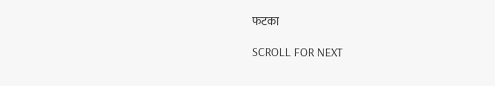फटका

SCROLL FOR NEXT